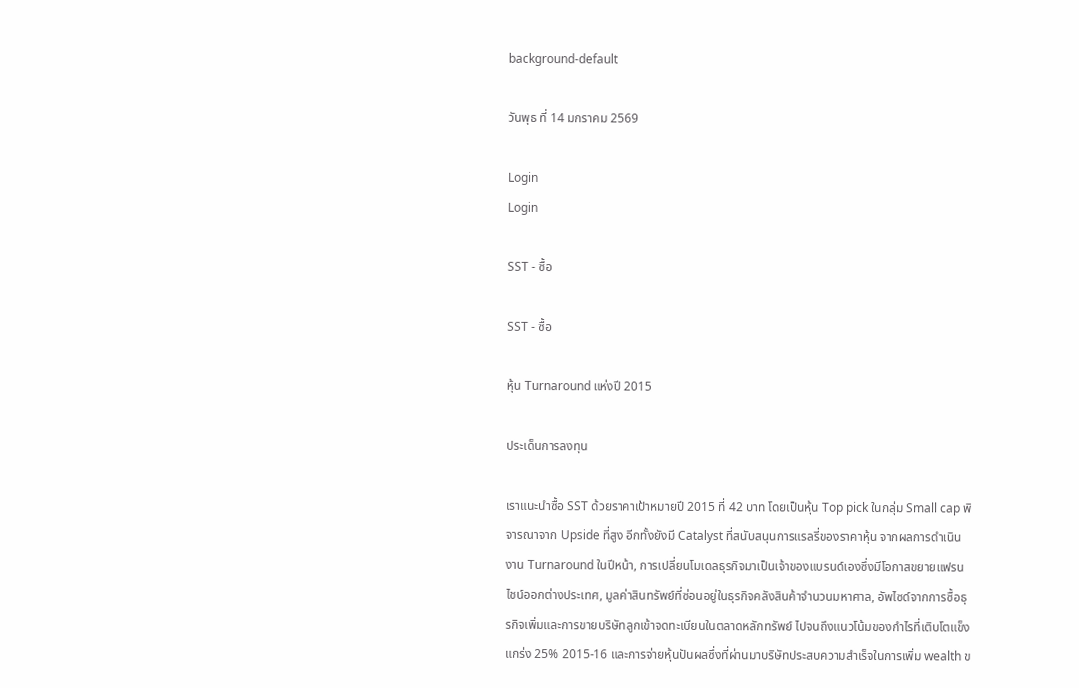background-default

วันพุธ ที่ 14 มกราคม 2569

Login
Login

SST - ซื้อ

SST - ซื้อ

หุ้น Turnaround แห่งปี 2015

ประเด็นการลงทุน

เราแนะนำซื้อ SST ด้วยราคาเป้าหมายปี 2015 ที่ 42 บาท โดยเป็นหุ้น Top pick ในกลุ่ม Small cap พิจารณาจาก Upside ที่สูง อีกทั้งยังมี Catalyst ที่สนับสนุนการแรลรี่ของราคาหุ้น จากผลการดำเนินงาน Turnaround ในปีหน้า, การเปลี่ยนโมเดลธุรกิจมาเป็นเจ้าของแบรนด์เองซึ่งมีโอกาสขยายแฟรนไชน์ออกต่างประเทศ, มูลค่าสินทรัพย์ที่ซ่อนอยู่ในธุรกิจคลังสินค้าจำนวนมหาศาล, อัพไซด์จากการซื้อธุรกิจเพิ่มและการขายบริษัทลูกเข้าจดทะเบียนในตลาดหลักทรัพย์ ไปจนถึงแนวโน้มของกำไรที่เติบโตแข็งแกร่ง 25% 2015-16 และการจ่ายหุ้นปันผลซึ่งที่ผ่านมาบริษัทประสบความสำเร็จในการเพิ่ม wealth ข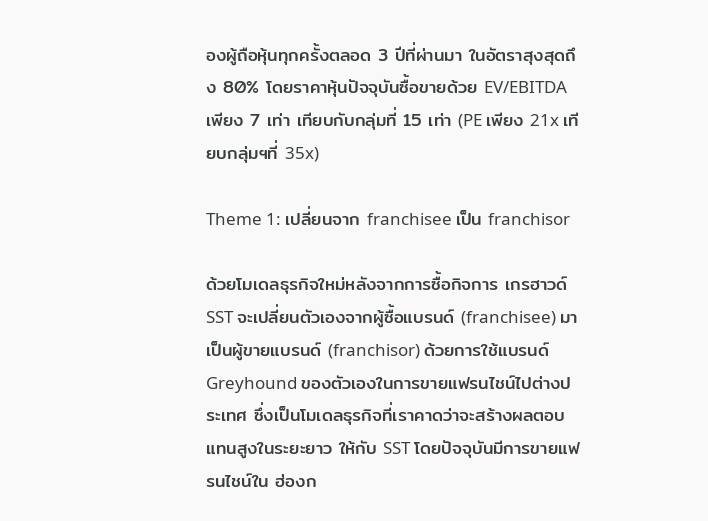องผู้ถือหุ้นทุกครั้งตลอด 3 ปีที่ผ่านมา ในอัตราสุงสุดถึง 80% โดยราคาหุ้นปัจจุบันซื้อขายด้วย EV/EBITDA เพียง 7 เท่า เทียบกับกลุ่มที่ 15 เท่า (PE เพียง 21x เทียบกลุ่มฯที่ 35x)

Theme 1: เปลี่ยนจาก franchisee เป็น franchisor

ด้วยโมเดลธุรกิจใหม่หลังจากการซื้อกิจการ เกรฮาวด์ SST จะเปลี่ยนตัวเองจากผู้ซื้อแบรนด์ (franchisee) มาเป็นผู้ขายแบรนด์ (franchisor) ด้วยการใช้แบรนด์ Greyhound ของตัวเองในการขายแฟรนไชน์ไปต่างประเทศ ซึ่งเป็นโมเดลธุรกิจที่เราคาดว่าจะสร้างผลตอบแทนสูงในระยะยาว ให้กับ SST โดยปัจจุบันมีการขายแฟรนไชน์ใน ฮ่องก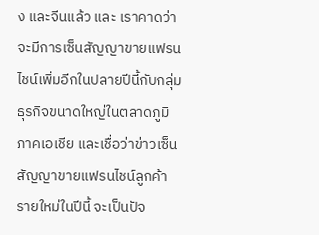ง และจีนแล้ว และ เราคาดว่าจะมีการเซ็นสัญญาขายแฟรนไชน์เพิ่มอีกในปลายปีนี้กับกลุ่มธุรกิจขนาดใหญ่ในตลาดภูมิภาคเอเชีย และเชื่อว่าข่าวเซ็นสัญญาขายแฟรนไชน์ลูกค้ารายใหม่ในปีนี้ จะเป็นปัจ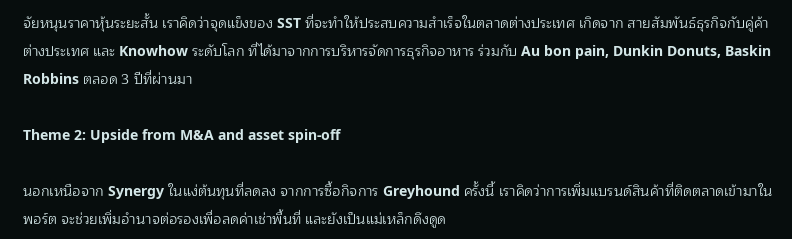จัยหนุนราคาหุ้นระยะสั้น เราคิดว่าจุดแข็งของ SST ที่จะทำให้ประสบความสำเร็จในตลาดต่างประเทศ เกิดจาก สายสัมพันธ์ธุรกิจกับคู่ค้าต่างประเทศ และ Knowhow ระดับโลก ที่ได้มาจากการบริหารจัดการธุรกิจอาหาร ร่วมกับ Au bon pain, Dunkin Donuts, Baskin Robbins ตลอด 3 ปีที่ผ่านมา

Theme 2: Upside from M&A and asset spin-off

นอกเหนือจาก Synergy ในแง่ต้นทุนที่ลดลง จากการซื้อกิจการ Greyhound ครั้งนี้ เราคิดว่าการเพิ่มแบรนด์สินค้าที่ติดตลาดเข้ามาในพอร์ต จะช่วยเพิ่มอำนาจต่อรองเพื่อลดค่าเช่าพื้นที่ และยังเป็นแม่เหล็กดึงดูด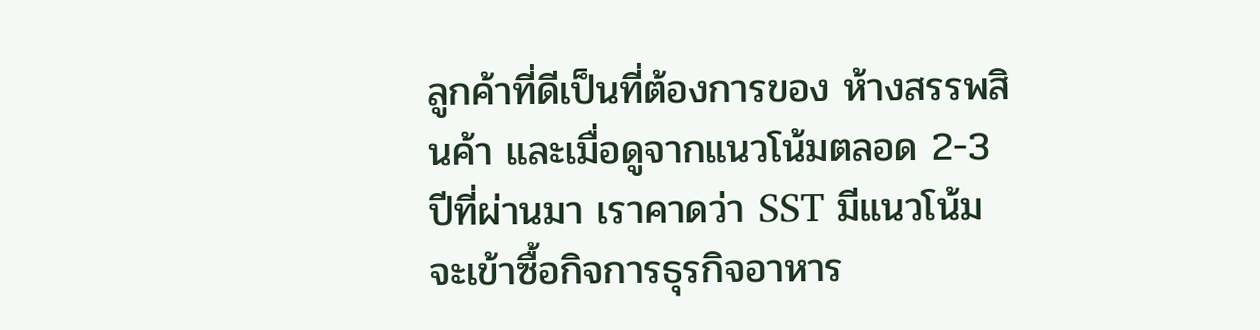ลูกค้าที่ดีเป็นที่ต้องการของ ห้างสรรพสินค้า และเมื่อดูจากแนวโน้มตลอด 2-3 ปีที่ผ่านมา เราคาดว่า SST มีแนวโน้มจะเข้าซื้อกิจการธุรกิจอาหาร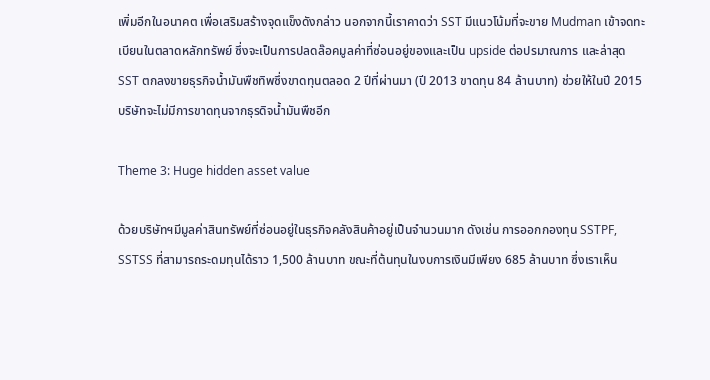เพิ่มอีกในอนาคต เพื่อเสริมสร้างจุดแข็งดังกล่าว นอกจากนี้เราคาดว่า SST มีแนวโน้มที่จะขาย Mudman เข้าจดทะเบียนในตลาดหลักทรัพย์ ซึ่งจะเป็นการปลดล๊อคมูลค่าที่ซ่อนอยู่ของและเป็น upside ต่อปรมาณการ และล่าสุด SST ตกลงขายธุรกิจน้ำมันพืชทิพซึ่งขาดทุนตลอด 2 ปีที่ผ่านมา (ปี 2013 ขาดทุน 84 ล้านบาท) ช่วยให้ในปี 2015 บริษัทจะไม่มีการขาดทุนจากธุรดิจน้ำมันพืชอีก

Theme 3: Huge hidden asset value

ด้วยบริษัทฯมีมูลค่าสินทรัพย์ที่ซ่อนอยู่ในธุรกิจคลังสินค้าอยู่เป็นจำนวนมาก ดังเช่น การออกกองทุน SSTPF, SSTSS ที่สามารถระดมทุนได้ราว 1,500 ล้านบาท ขณะที่ต้นทุนในงบการเงินมีเพียง 685 ล้านบาท ซึ่งเราเห็น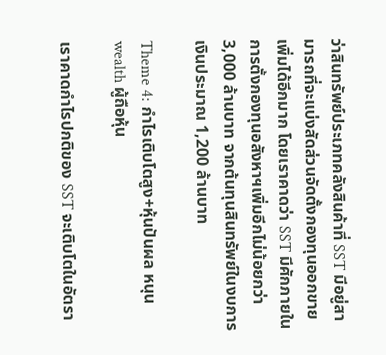ว่าสินทรัพย์ประเภทคลังสินค้าที่ SST มีอยู่สามารถที่จะแบ่งสัดส่วนจัดตั้งกองทุนออกขายเพิ่มได้อีกมาก โดยเราคาดว่า SST มีศักภายในการตั้งกองทุนอสังหาฯเพิ่มอีกไม่น้อยกว่า 3,000 ล้านบาท จากต้นทุนสินทรัพย์ในงบการเงินประมาณ 1,200 ล้านบาท

Theme 4: กำไรเติบโตสูง+หุ้นปันผล หนุน wealth ผู้ถือหุ้น

เราคาดกำไรปกติของ SST จะเติบโตในอัตรา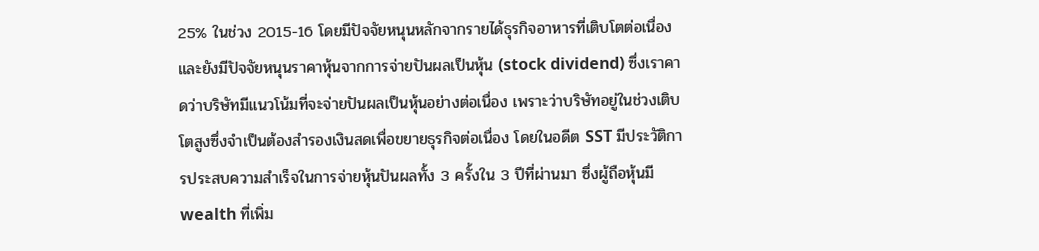25% ในช่วง 2015-16 โดยมีปัจจัยหนุนหลักจากรายได้ธุรกิจอาหารที่เติบโตต่อเนื่อง และยังมีปัจจัยหนุนราคาหุ้นจากการจ่ายปันผลเป็นหุ้น (stock dividend) ซึ่งเราคาดว่าบริษัทมีแนวโน้มที่จะจ่ายปันผลเป็นหุ้นอย่างต่อเนื่อง เพราะว่าบริษัทอยู่ในช่วงเติบโตสูงซึ่งจำเป็นต้องสำรองเงินสดเพื่อขยายธุรกิจต่อเนื่อง โดยในอดีต SST มีประวัติการประสบความสำเร็จในการจ่ายหุ้นปันผลทั้ง 3 ครั้งใน 3 ปีที่ผ่านมา ซึ่งผู้ถือหุ้นมี wealth ที่เพิ่ม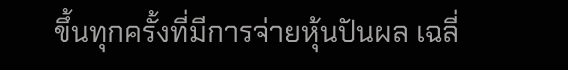ขึ้นทุกครั้งที่มีการจ่ายหุ้นปันผล เฉลี่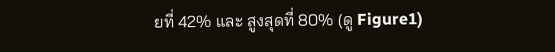ยที่ 42% และ สูงสุดที่ 80% (ดู Figure1)